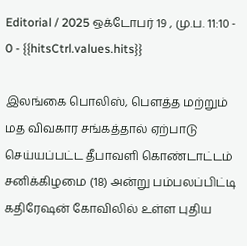Editorial / 2025 ஒக்டோபர் 19 , மு.ப. 11:10 - 0 - {{hitsCtrl.values.hits}}

இலங்கை பொலிஸ், பௌத்த மற்றும் மத விவகார சங்கத்தால் ஏற்பாடு செய்யப்பட்ட தீபாவளி கொண்டாட்டம் சனிக்கிழமை (18) அன்று பம்பலப்பிட்டி கதிரேஷன் கோவிலில் உள்ள புதிய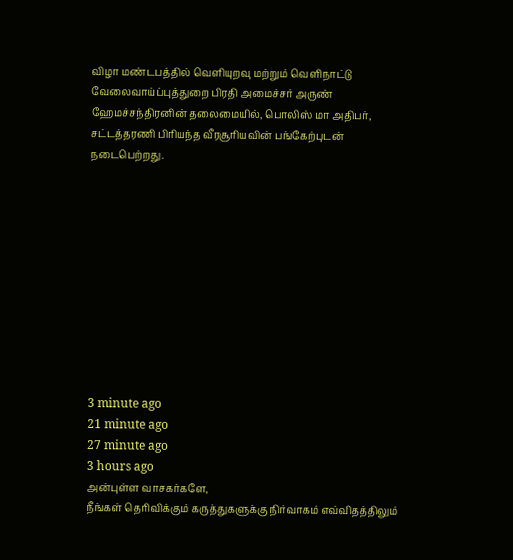விழா மண்டபத்தில் வெளியுறவு மற்றும் வெளிநாட்டு வேலைவாய்ப்புத்துறை பிரதி அமைச்சர் அருண் ஹேமச்சந்திரனின் தலைமையில், பொலிஸ் மா அதிபர், சட்டத்தரணி பிரியந்த வீரசூரியவின் பங்கேற்புடன் நடைபெற்றது.











3 minute ago
21 minute ago
27 minute ago
3 hours ago
அன்புள்ள வாசகர்களே,
நீங்கள் தெரிவிக்கும் கருத்துகளுக்கு நிர்வாகம் எவ்விதத்திலும்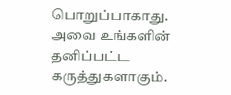பொறுப்பாகாது. அவை உங்களின் தனிப்பட்ட கருத்துகளாகும்.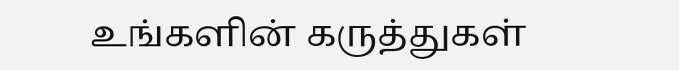உங்களின் கருத்துகள்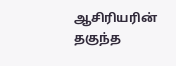ஆசிரியரின் தகுந்த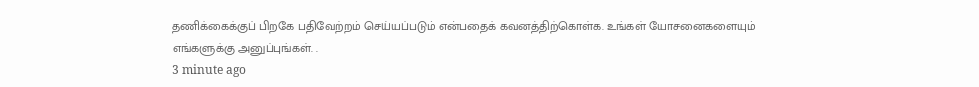தணிக்கைக்குப் பிறகே பதிவேற்றம் செய்யப்படும் என்பதைக் கவனத்திற்கொள்க. உங்கள் யோசனைகளையும் எங்களுக்கு அனுப்புங்கள். .
3 minute ago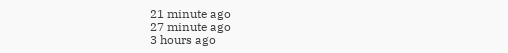21 minute ago
27 minute ago
3 hours ago